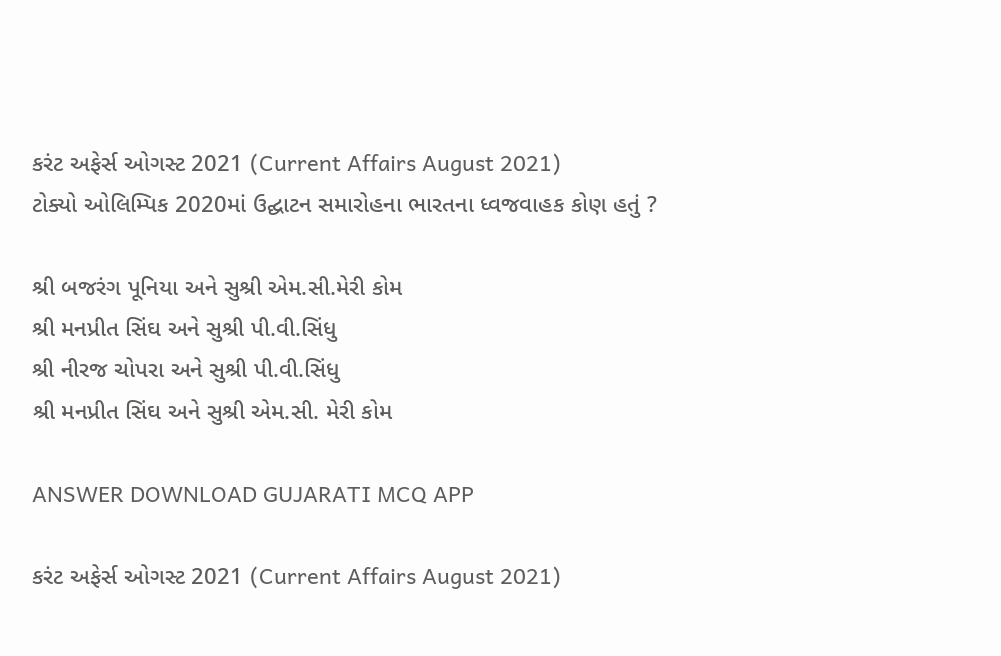કરંટ અફેર્સ ઓગસ્ટ 2021 (Current Affairs August 2021)
ટોક્યો ઓલિમ્પિક 2020માં ઉદ્ઘાટન સમારોહના ભારતના ધ્વજવાહક કોણ હતું ?

શ્રી બજરંગ પૂનિયા અને સુશ્રી એમ.સી.મેરી કોમ
શ્રી મનપ્રીત સિંઘ અને સુશ્રી પી.વી.સિંધુ
શ્રી નીરજ ચોપરા અને સુશ્રી પી.વી.સિંધુ
શ્રી મનપ્રીત સિંઘ અને સુશ્રી એમ.સી. મેરી કોમ

ANSWER DOWNLOAD GUJARATI MCQ APP

કરંટ અફેર્સ ઓગસ્ટ 2021 (Current Affairs August 2021)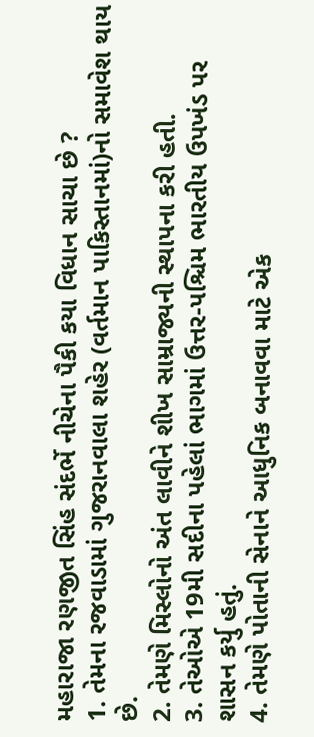મહારાજા રણજીત સિંહ સંદર્ભે નીચેના પૈકી કયા વિધાન સાચા છે ?
1. તેમના રજવાડામાં ગુજરાનવાલા શહેર (વર્તમાન પાકિસ્તાનમાં)નો સમાવેશ થાય છે.
2. તેમણે મિસ્લોનો અંત લાવીને શીખ સામ્રાજ્યની સ્થાપના કરી હતી.
3. તેઓએ 19મી સદીના પહેલાં ભાગમાં ઉત્તર-પશ્ચિમ ભારતીય ઉપખંડ પર શાસન કર્યુ હતું.
4. તેમણે પોતાની સેનાને આધુનિક બનાવવા માટે એક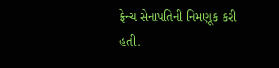ફ્રેન્ચ સેનાપતિની નિમણૂક કરી હતી.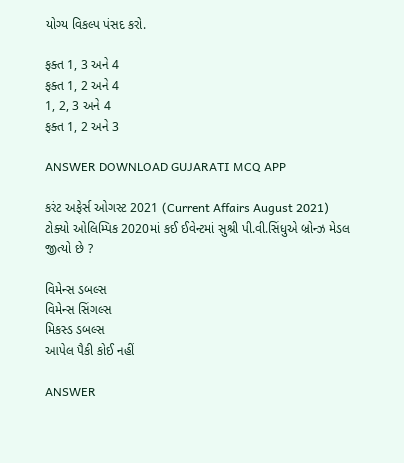યોગ્ય વિકલ્પ પંસદ કરો.

ફક્ત 1, 3 અને 4
ફક્ત 1, 2 અને 4
1, 2, 3 અને 4
ફક્ત 1, 2 અને 3

ANSWER DOWNLOAD GUJARATI MCQ APP

કરંટ અફેર્સ ઓગસ્ટ 2021 (Current Affairs August 2021)
ટોક્યો ઓલિમ્પિક 2020માં કઈ ઈવેન્ટમાં સુશ્રી પી.વી.સિંધુએ બ્રોન્ઝ મેડલ જીત્યો છે ?

વિમેન્સ ડબલ્સ
વિમેન્સ સિંગલ્સ
મિકસ્ડ ડબલ્સ
આપેલ પૈકી કોઈ નહીં

ANSWER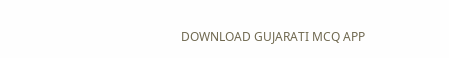DOWNLOAD GUJARATI MCQ APP